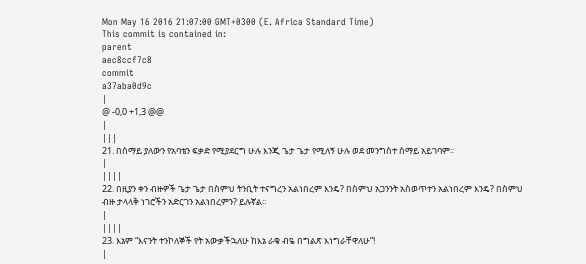Mon May 16 2016 21:07:00 GMT+0300 (E. Africa Standard Time)
This commit is contained in:
parent
aec8ccf7c8
commit
a37aba0d9c
|
@ -0,0 +1,3 @@
|
|||
21. በሰማይ ያለውን የአባቴን ፍቃድ የሚያደርግ ሁሉ እንጂ ጌታ ጌታ የሚለኝ ሁሉ ወደ መንግስተ ሰማይ አይገባም፡፡
|
||||
22. በዚያን ቀን ብዙዎች ጌታ ጌታ በስምህ ትንቢት ተናግረን አልነበረም እንዴ? በስምህ አጋንንት አስወጥተን አልነበረም እንዴ? በስምህ ብዙ ታላላቅ ነገሮችን አድርገን አልነበረምን? ይሉኛል፡፡
|
||||
23. እኔም “እናንት ተንኮለኞች የት አውቃችኋለሁ ከእኔ ራቁ ብዬ በግልጽ እነግራቸዋለሁ”!
|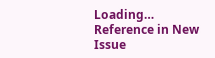Loading…
Reference in New Issue